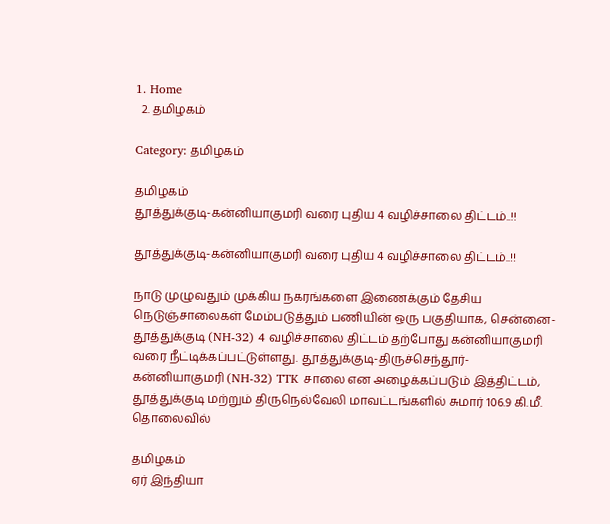1. Home
  2. தமிழகம்

Category: தமிழகம்

தமிழகம்
தூத்துக்குடி-கன்னியாகுமரி வரை புதிய 4 வழிச்சாலை திட்டம்..!!

தூத்துக்குடி-கன்னியாகுமரி வரை புதிய 4 வழிச்சாலை திட்டம்..!!

நாடு முழுவதும் முக்கிய நகரங்களை இணைக்கும் தேசிய நெடுஞ்சாலைகள் மேம்படுத்தும் பணியின் ஒரு பகுதியாக, சென்னை-தூத்துக்குடி (NH-32) 4 வழிச்சாலை திட்டம் தற்போது கன்னியாகுமரி வரை நீட்டிக்கப்பட்டுள்ளது. தூத்துக்குடி-திருச்செந்தூர்-கன்னியாகுமரி (NH-32) TTK சாலை என அழைக்கப்படும் இத்திட்டம், தூத்துக்குடி மற்றும் திருநெல்வேலி மாவட்டங்களில் சுமார் 106.9 கி.மீ. தொலைவில்

தமிழகம்
ஏர் இந்தியா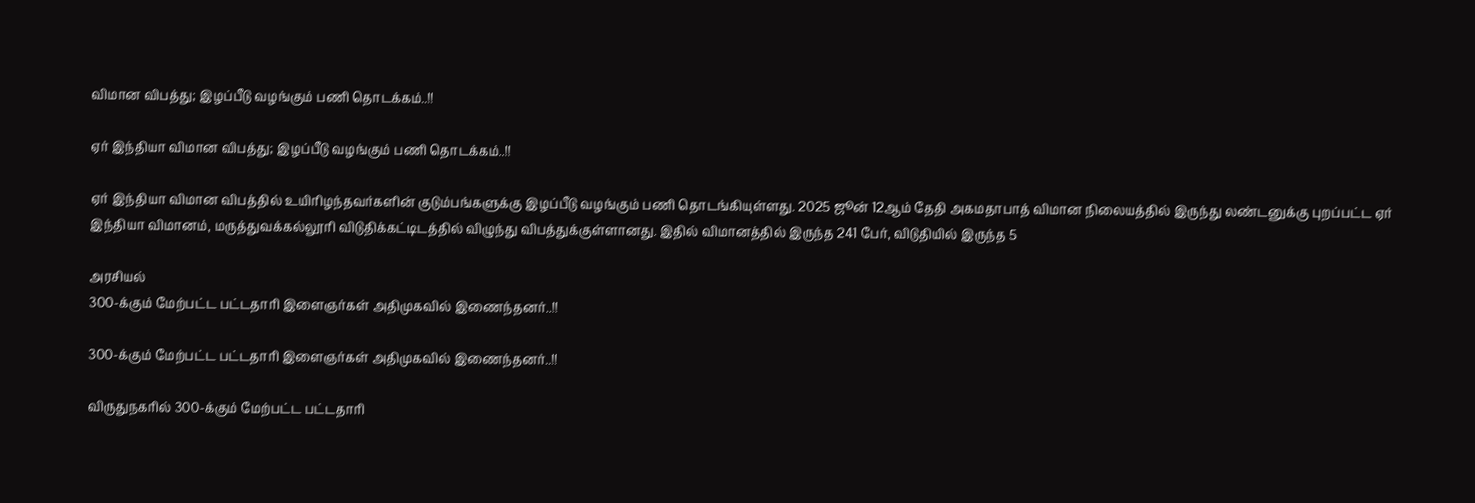விமான விபத்து; இழப்பீடு வழங்கும் பணி தொடக்கம்..!!

ஏர் இந்தியா விமான விபத்து; இழப்பீடு வழங்கும் பணி தொடக்கம்..!!

ஏர் இந்தியா விமான விபத்தில் உயிரிழந்தவர்களின் குடும்பங்களுக்கு இழப்பீடு வழங்கும் பணி தொடங்கியுள்ளது. 2025 ஜூன் 12ஆம் தேதி அகமதாபாத் விமான நிலையத்தில் இருந்து லண்டனுக்கு புறப்பட்ட ஏர் இந்தியா விமானம், மருத்துவக்கல்லூரி விடுதிக்கட்டிடத்தில் விழுந்து விபத்துக்குள்ளானது. இதில் விமானத்தில் இருந்த 241 பேர், விடுதியில் இருந்த 5

அரசியல்
300-க்கும் மேற்பட்ட பட்டதாரி இளைஞர்கள் அதிமுகவில் இணைந்தனர்..!!

300-க்கும் மேற்பட்ட பட்டதாரி இளைஞர்கள் அதிமுகவில் இணைந்தனர்..!!

விருதுநகரில் 300-க்கும் மேற்பட்ட பட்டதாரி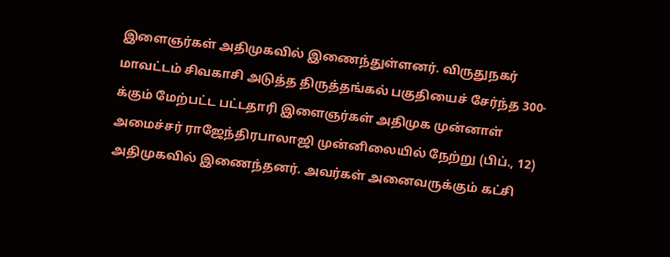இளைஞர்கள் அதிமுகவில் இணைந்துள்ளனர். விருதுநகர் மாவட்டம் சிவகாசி அடுத்த திருத்தங்கல் பகுதியைச் சேர்ந்த 300-க்கும் மேற்பட்ட பட்டதாரி இளைஞர்கள் அதிமுக முன்னாள் அமைச்சர் ராஜேந்திரபாலாஜி முன்னிலையில் நேற்று (பிப்., 12) அதிமுகவில் இணைந்தனர். அவர்கள் அனைவருக்கும் கட்சி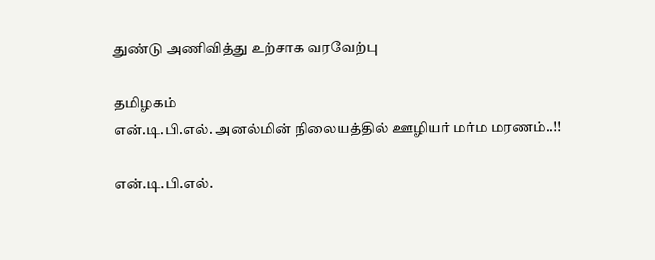துண்டு அணிவித்து உற்சாக வரவேற்பு

தமிழகம்
என்.டி.பி.எல். அனல்மின் நிலையத்தில் ஊழியர் மர்ம மரணம்..!!

என்.டி.பி.எல்.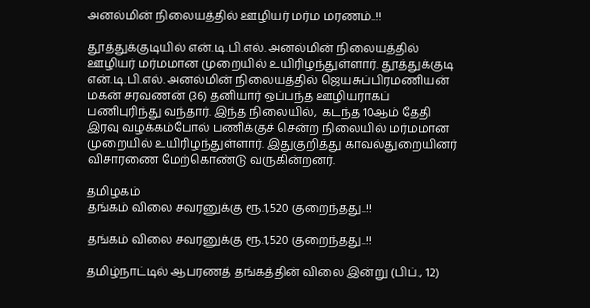அனல்மின் நிலையத்தில் ஊழியர் மர்ம மரணம்..!!

தூத்துக்குடியில் என்.டி.பி.எல். அனல்மின் நிலையத்தில் ஊழியர் மர்மமான முறையில் உயிரிழந்துள்ளார். தூத்துக்குடி என்.டி.பி.எல். அனல்மின் நிலையத்தில் ஜெயசுப்பிரமணியன் மகன் சரவணன் (36) தனியார் ஒப்பந்த ஊழியராகப் பணிபுரிந்து வந்தார். இந்த நிலையில்,  கடந்த 10ஆம் தேதி இரவு வழக்கம்போல் பணிக்குச் சென்ற நிலையில் மர்மமான முறையில் உயிரிழந்துள்ளார். இதுகுறித்து காவல்துறையினர் விசாரணை மேற்கொண்டு வருகின்றனர்.

தமிழகம்
தங்கம் விலை சவரனுக்கு ரூ.1,520 குறைந்தது..!!

தங்கம் விலை சவரனுக்கு ரூ.1,520 குறைந்தது..!!

தமிழ்நாட்டில் ஆபரணத் தங்கத்தின் விலை இன்று (பிப்., 12)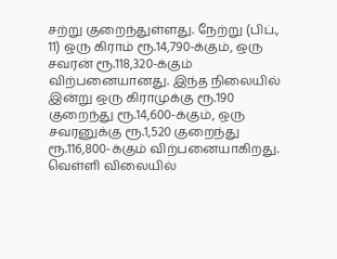சற்று குறைந்துள்ளது. நேற்று (பிப்., 11) ஒரு கிராம் ரூ.14,790-க்கும், ஒரு சவரன் ரூ.118,320-க்கும் விற்பனையானது. இந்த நிலையில் இன்று ஒரு கிராமுக்கு ரூ.190 குறைந்து ரூ.14,600-க்கும், ஒரு சவரனுக்கு ரூ.1,520 குறைந்து ரூ.116,800-க்கும் விற்பனையாகிறது. வெள்ளி விலையில்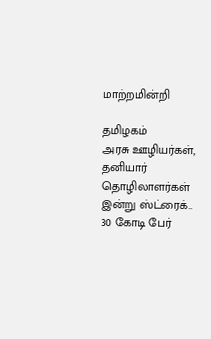மாற்றமின்றி

தமிழகம்
அரசு ஊழியர்கள், தனியார் தொழிலாளர்கள் இன்று ஸ்ட்ரைக்.. 30 கோடி பேர்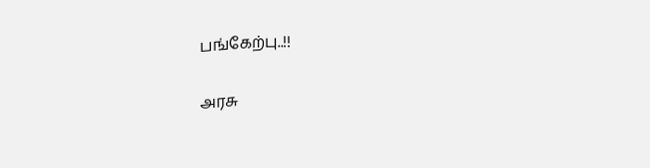பங்கேற்பு..!!

அரசு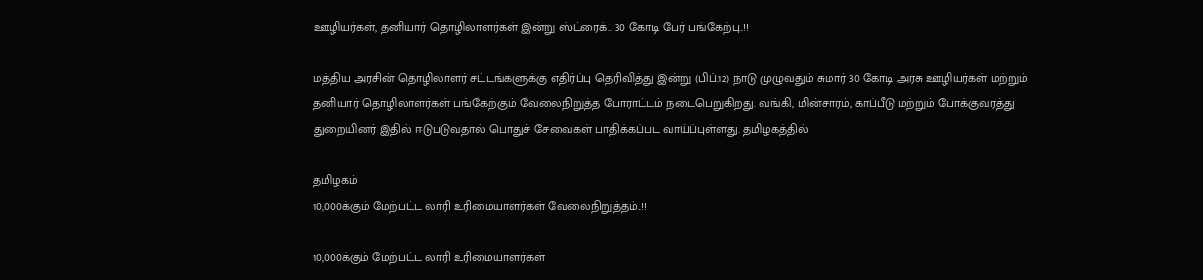ஊழியர்கள், தனியார் தொழிலாளர்கள் இன்று ஸ்ட்ரைக்.. 30 கோடி பேர் பங்கேற்பு..!!

மத்திய அரசின் தொழிலாளர் சட்டங்களுக்கு எதிர்ப்பு தெரிவித்து இன்று (பிப்.12) நாடு முழுவதும் சுமார் 30 கோடி அரசு ஊழியர்கள் மற்றும் தனியார் தொழிலாளர்கள் பங்கேற்கும் வேலைநிறுத்த போராட்டம் நடைபெறுகிறது. வங்கி, மின்சாரம், காப்பீடு மற்றும் போக்குவரத்து துறையினர் இதில் ஈடுபடுவதால் பொதுச் சேவைகள் பாதிக்கப்பட வாய்ப்புள்ளது. தமிழகத்தில்

தமிழகம்
10,000க்கும் மேற்பட்ட லாரி உரிமையாளர்கள் வேலைநிறுத்தம்..!!

10,000க்கும் மேற்பட்ட லாரி உரிமையாளர்கள்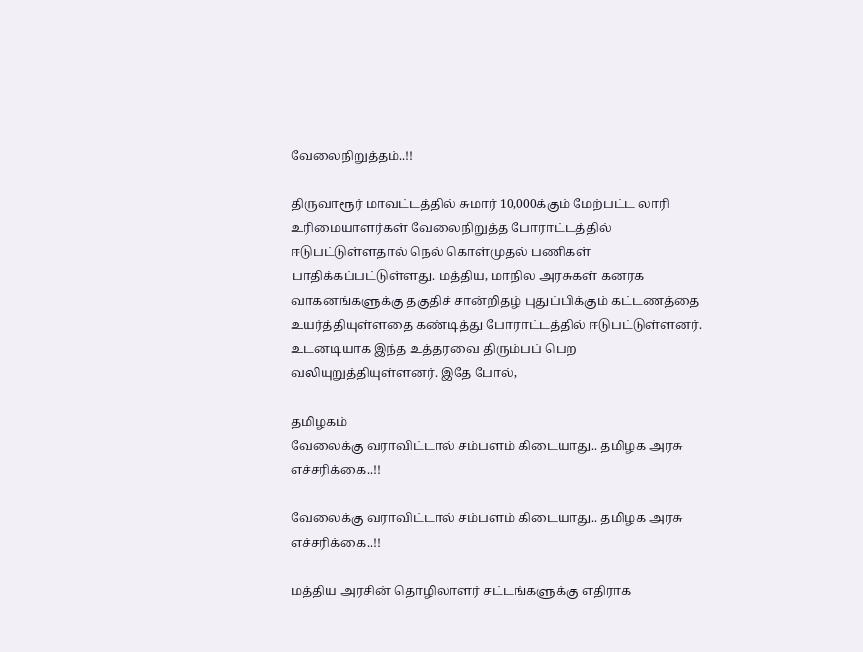வேலைநிறுத்தம்..!!

திருவாரூர் மாவட்டத்தில் சுமார் 10,000க்கும் மேற்பட்ட லாரி உரிமையாளர்கள் வேலைநிறுத்த போராட்டத்தில் ஈடுபட்டுள்ளதால் நெல் கொள்முதல் பணிகள் பாதிக்கப்பட்டுள்ளது. மத்திய, மாநில அரசுகள் கனரக வாகனங்களுக்கு தகுதிச் சான்றிதழ் புதுப்பிக்கும் கட்டணத்தை உயர்த்தியுள்ளதை கண்டித்து போராட்டத்தில் ஈடுபட்டுள்ளனர். உடனடியாக இந்த உத்தரவை திரும்பப் பெற வலியுறுத்தியுள்ளனர். இதே போல்,

தமிழகம்
வேலைக்கு வராவிட்டால் சம்பளம் கிடையாது.. தமிழக அரசு எச்சரிக்கை..!!

வேலைக்கு வராவிட்டால் சம்பளம் கிடையாது.. தமிழக அரசு எச்சரிக்கை..!!

மத்திய அரசின் தொழிலாளர் சட்டங்களுக்கு எதிராக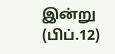இன்று (பிப்.12)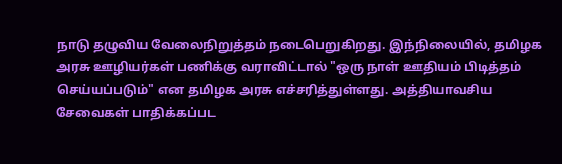நாடு தழுவிய வேலைநிறுத்தம் நடைபெறுகிறது. இந்நிலையில், தமிழக அரசு ஊழியர்கள் பணிக்கு வராவிட்டால் "ஒரு நாள் ஊதியம் பிடித்தம் செய்யப்படும்" என தமிழக அரசு எச்சரித்துள்ளது. அத்தியாவசிய சேவைகள் பாதிக்கப்பட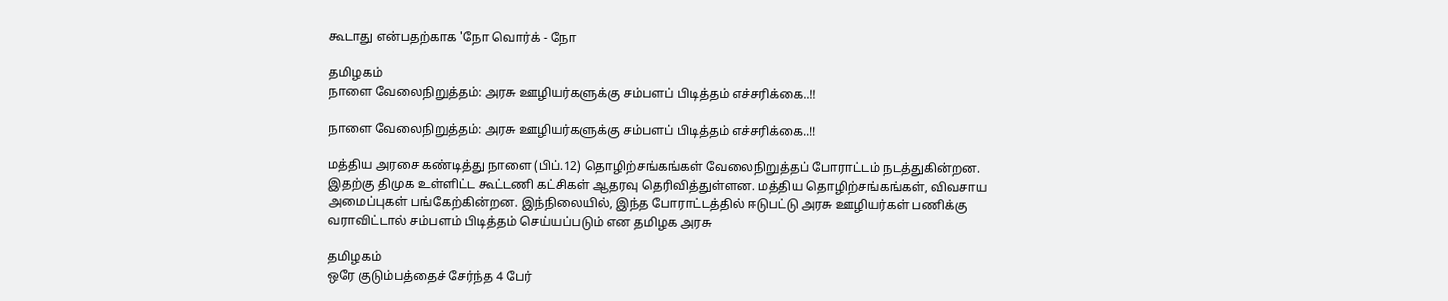கூடாது என்பதற்காக 'நோ வொர்க் - நோ

தமிழகம்
நாளை வேலைநிறுத்தம்: அரசு ஊழியர்களுக்கு சம்பளப் பிடித்தம் எச்சரிக்கை..!!

நாளை வேலைநிறுத்தம்: அரசு ஊழியர்களுக்கு சம்பளப் பிடித்தம் எச்சரிக்கை..!!

மத்திய அரசை கண்டித்து நாளை (பிப்.12) தொழிற்சங்கங்கள் வேலைநிறுத்தப் போராட்டம் நடத்துகின்றன. இதற்கு திமுக உள்ளிட்ட கூட்டணி கட்சிகள் ஆதரவு தெரிவித்துள்ளன. மத்திய தொழிற்சங்கங்கள், விவசாய அமைப்புகள் பங்கேற்கின்றன. இந்நிலையில், இந்த போராட்டத்தில் ஈடுபட்டு அரசு ஊழியர்கள் பணிக்கு வராவிட்டால் சம்பளம் பிடித்தம் செய்யப்படும் என தமிழக அரசு

தமிழகம்
ஒரே குடும்பத்தைச் சேர்ந்த 4 பேர்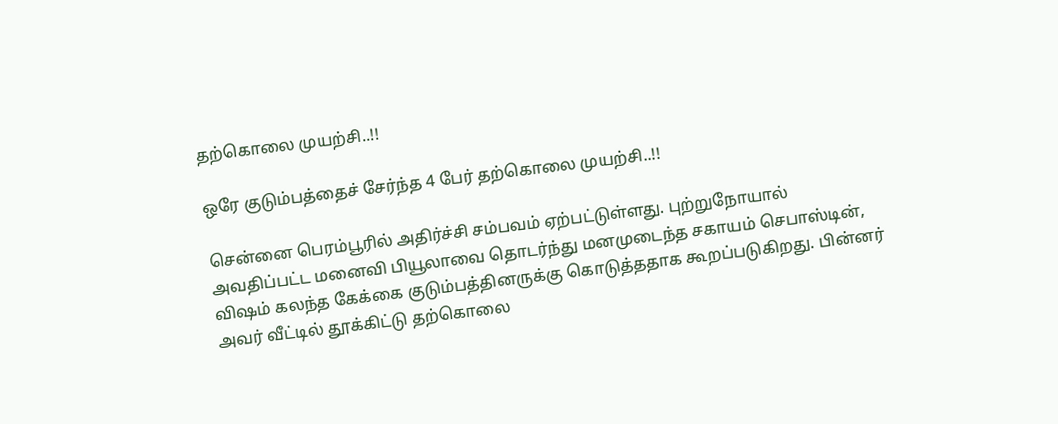தற்கொலை முயற்சி..!!

ஒரே குடும்பத்தைச் சேர்ந்த 4 பேர் தற்கொலை முயற்சி..!!

சென்னை பெரம்பூரில் அதிர்ச்சி சம்பவம் ஏற்பட்டுள்ளது. புற்றுநோயால் அவதிப்பட்ட மனைவி பியூலாவை தொடர்ந்து மனமுடைந்த சகாயம் செபாஸ்டின், விஷம் கலந்த கேக்கை குடும்பத்தினருக்கு கொடுத்ததாக கூறப்படுகிறது. பின்னர் அவர் வீட்டில் தூக்கிட்டு தற்கொலை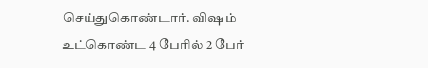செய்துகொண்டார். விஷம் உட்கொண்ட 4 பேரில் 2 பேர்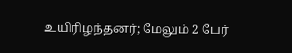உயிரிழந்தனர்; மேலும் 2 பேர்